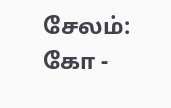சேலம்: கோ -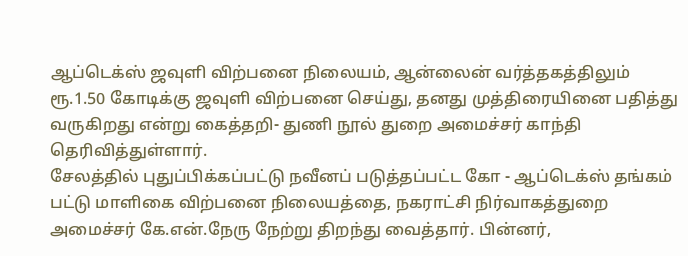ஆப்டெக்ஸ் ஜவுளி விற்பனை நிலையம், ஆன்லைன் வர்த்தகத்திலும் ரூ.1.50 கோடிக்கு ஜவுளி விற்பனை செய்து, தனது முத்திரையினை பதித்து வருகிறது என்று கைத்தறி- துணி நூல் துறை அமைச்சர் காந்தி தெரிவித்துள்ளார்.
சேலத்தில் புதுப்பிக்கப்பட்டு நவீனப் படுத்தப்பட்ட கோ - ஆப்டெக்ஸ் தங்கம் பட்டு மாளிகை விற்பனை நிலையத்தை, நகராட்சி நிர்வாகத்துறை அமைச்சர் கே.என்.நேரு நேற்று திறந்து வைத்தார். பின்னர்,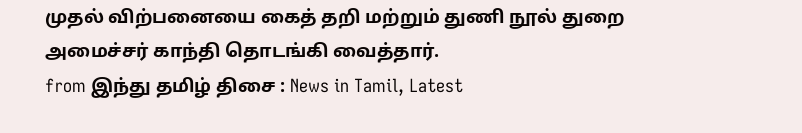முதல் விற்பனையை கைத் தறி மற்றும் துணி நூல் துறை அமைச்சர் காந்தி தொடங்கி வைத்தார்.
from இந்து தமிழ் திசை : News in Tamil, Latest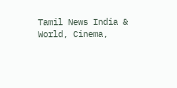Tamil News India & World, Cinema,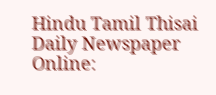Hindu Tamil Thisai Daily Newspaper Online: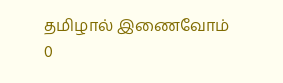தமிழால் இணைவோம்
0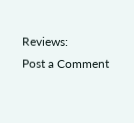Reviews:
Post a Comment